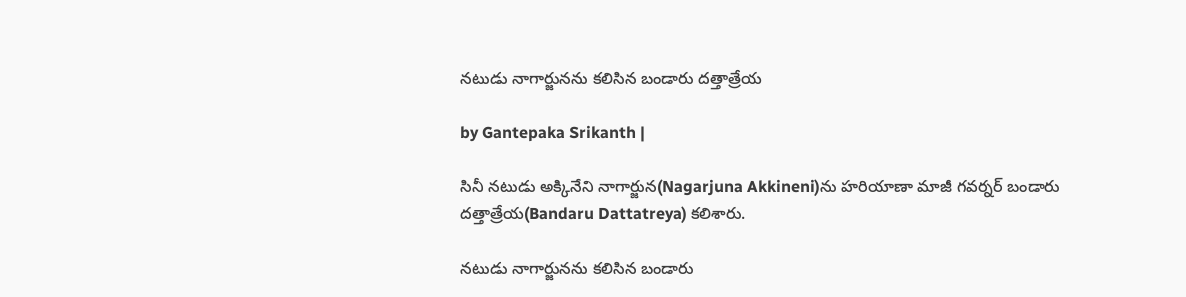నటుడు నాగార్జునను కలిసిన బండారు దత్తాత్రేయ

by Gantepaka Srikanth |

సినీ నటుడు అక్కినేని నాగార్జున(Nagarjuna Akkineni)ను హరియాణా మాజీ గవర్నర్ బండారు దత్తాత్రేయ(Bandaru Dattatreya) కలిశారు.

నటుడు నాగార్జునను కలిసిన బండారు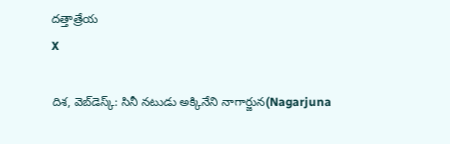దత్తాత్రేయ
X

దిశ, వెబ్‌డెస్క్: సినీ నటుడు అక్కినేని నాగార్జున(Nagarjuna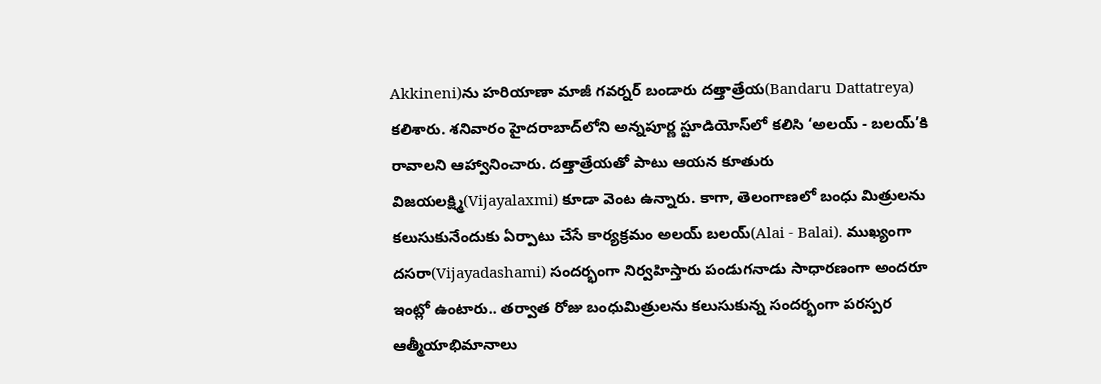Akkineni)ను హరియాణా మాజీ గవర్నర్ బండారు దత్తాత్రేయ(Bandaru Dattatreya) కలిశారు. శనివారం హైదరాబాద్‌లోని అన్నపూర్ణ స్టూడియోస్‌లో కలిసి ‘అలయ్ - బలయ్‌’కి రావాలని ఆహ్వానించారు. దత్తాత్రేయతో పాటు ఆయన కూతురు విజయలక్ష్మి(Vijayalaxmi) కూడా వెంట ఉన్నారు. కాగా, తెలంగాణలో బంధు మిత్రులను కలుసుకునేందుకు ఏర్పాటు చేసే కార్యక్రమం అలయ్ బలయ్(Alai - Balai). ముఖ్యంగా దసరా(Vijayadashami) సందర్భంగా నిర్వహిస్తారు పండుగనాడు సాధారణంగా అందరూ ఇంట్లో ఉంటారు.. తర్వాత రోజు బంధుమిత్రులను కలుసుకున్న సందర్భంగా పరస్పర ఆత్మీయాభిమానాలు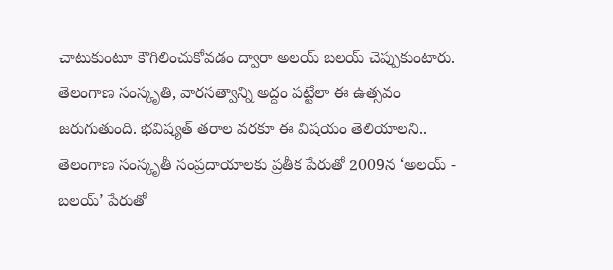చాటుకుంటూ కౌగిలించుకోవడం ద్వారా అలయ్ బలయ్ చెప్పుకుంటారు. తెలంగాణ సంస్కృతి, వారసత్వాన్ని అద్దం పట్టేలా ఈ ఉత్సవం జరుగుతుంది. భవిష్యత్ తరాల వరకూ ఈ విషయం తెలియాలని.. తెలంగాణ సంస్కృతీ సంప్రదాయాలకు ప్రతీక పేరుతో 2009న ‘అలయ్ - బలయ్‌’ పేరుతో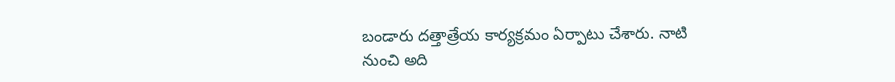బండారు దత్తాత్రేయ కార్యక్రమం ఏర్పాటు చేశారు. నాటి నుంచి అది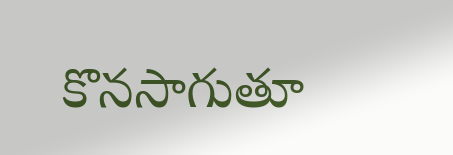కొనసాగుతూ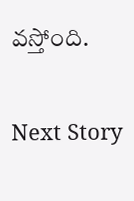వస్తోంది.

Next Story